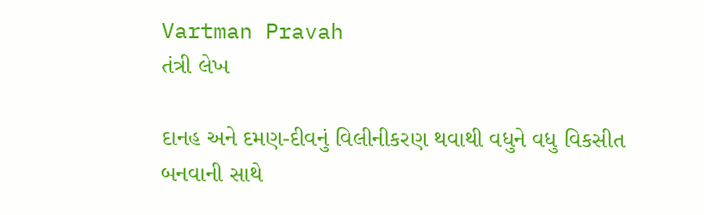Vartman Pravah
તંત્રી લેખ

દાનહ અને દમણ-દીવનું વિલીનીકરણ થવાથી વધુને વધુ વિકસીત બનવાની સાથે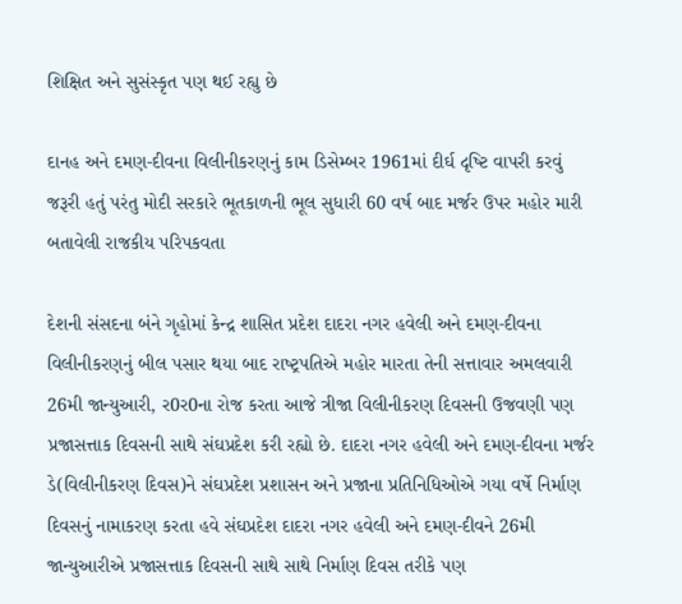શિક્ષિત અને સુસંસ્‍કૃત પણ થઈ રહ્યુ છે

દાનહ અને દમણ-દીવના વિલીનીકરણનું કામ ડિસેમ્‍બર 1961માં દીર્ઘ દૃષ્‍ટિ વાપરી કરવું જરૂરી હતું પરંતુ મોદી સરકારે ભૂતકાળની ભૂલ સુધારી 60 વર્ષ બાદ મર્જર ઉપર મહોર મારી બતાવેલી રાજકીય પરિપકવતા

દેશની સંસદના બંને ગૃહોમાં કેન્‍દ્ર શાસિત પ્રદેશ દાદરા નગર હવેલી અને દમણ-દીવના વિલીનીકરણનું બીલ પસાર થયા બાદ રાષ્‍ટ્રપતિએ મહોર મારતા તેની સત્તાવાર અમલવારી 26મી જાન્‍યુઆરી, ર0ર0ના રોજ કરતા આજે ત્રીજા વિલીનીકરણ દિવસની ઉજવણી પણ પ્રજાસત્તાક દિવસની સાથે સંઘપ્રદેશ કરી રહ્યો છે. દાદરા નગર હવેલી અને દમણ-દીવના મર્જર ડે(વિલીનીકરણ દિવસ)ને સંઘપ્રદેશ પ્રશાસન અને પ્રજાના પ્રતિનિધિઓએ ગયા વર્ષે નિર્માણ દિવસનું નામાકરણ કરતા હવે સંઘપ્રદેશ દાદરા નગર હવેલી અને દમણ-દીવને 26મી જાન્‍યુઆરીએ પ્રજાસત્તાક દિવસની સાથે સાથે નિર્માણ દિવસ તરીકે પણ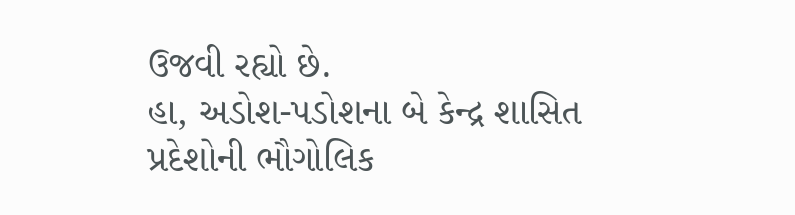ઉજવી રહ્યો છે.
હા, અડોશ-પડોશના બે કેન્‍દ્ર શાસિત પ્રદેશોની ભૌગોલિક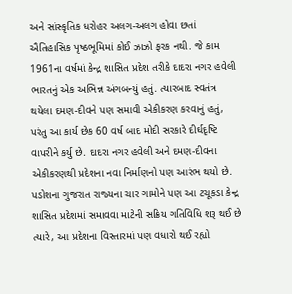અને સાંસ્‍કૃતિક ધરોહર અલગ-અલગ હોવા છતાં ઐતિહાસિક પૃષ્‍ઠભૂમિમાં કોઈ ઝાઝો ફરક નથી. જે કામ 1961ના વર્ષમાં કેન્‍દ્ર શાસિત પ્રદેશ તરીકે દાદરા નગર હવેલી ભારતનું એક અભિન્ન અંગબન્‍યું હતું. ત્‍યારબાદ સ્‍વતંત્ર થયેલા દમણ-દીવને પણ સમાવી એકીકરણ કરવાનું હતું, પરંતુ આ કાર્ય છેક 60 વર્ષ બાદ મોદી સરકારે દીર્ઘદૃષ્‍ટિ વાપરીને કર્યુ છે. દાદરા નગર હવેલી અને દમણ-દીવના એકીકરણથી પ્રદેશના નવા નિર્માણનો પણ આરંભ થયો છે. પડોશના ગુજરાત રાજ્‍યના ચાર ગામોને પણ આ ટચૂકડા કેન્‍દ્ર શાસિત પ્રદેશમાં સમાવવા માટેની સક્રિય ગતિવિધિ શરૂ થઈ છે ત્‍યારે, આ પ્રદેશના વિસ્‍તારમાં પણ વધારો થઈ રહ્યો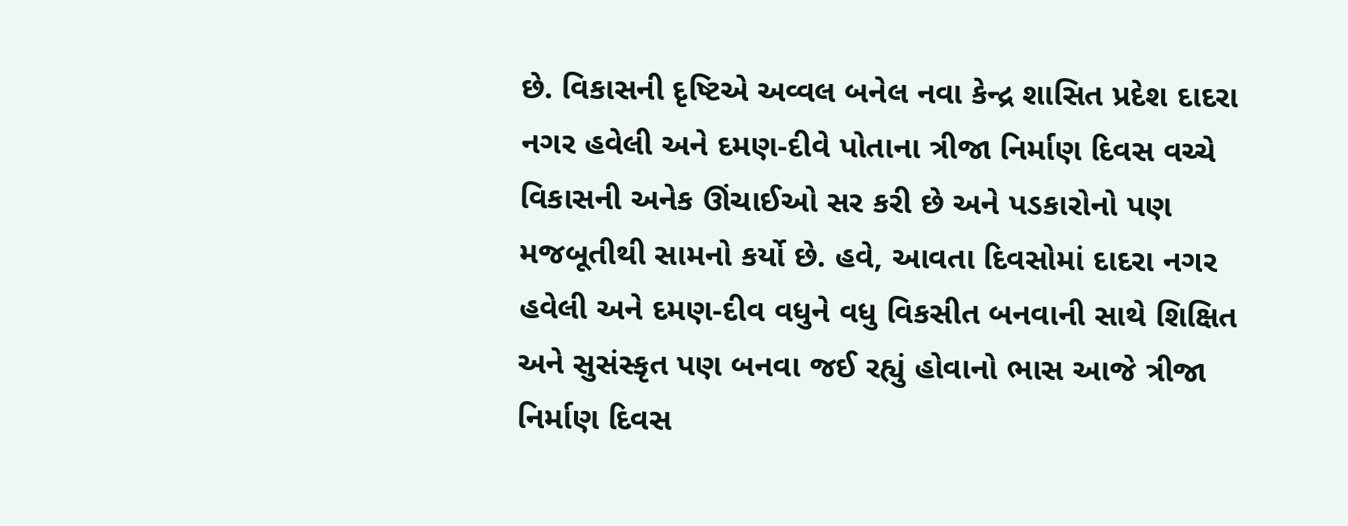છે. વિકાસની દૃષ્‍ટિએ અવ્‍વલ બનેલ નવા કેન્‍દ્ર શાસિત પ્રદેશ દાદરા નગર હવેલી અને દમણ-દીવે પોતાના ત્રીજા નિર્માણ દિવસ વચ્‍ચે વિકાસની અનેક ઊંચાઈઓ સર કરી છે અને પડકારોનો પણ મજબૂતીથી સામનો કર્યો છે. હવે, આવતા દિવસોમાં દાદરા નગર હવેલી અને દમણ-દીવ વધુને વધુ વિકસીત બનવાની સાથે શિક્ષિત અને સુસંસ્‍કૃત પણ બનવા જઈ રહ્યું હોવાનો ભાસ આજે ત્રીજા નિર્માણ દિવસ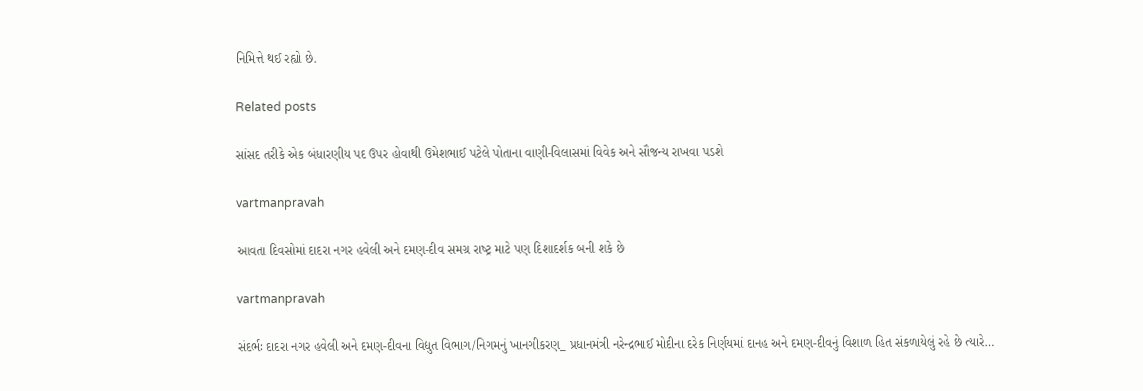નિમિત્તે થઈ રહ્યો છે.

Related posts

સાંસદ તરીકે એક બંધારણીય પદ ઉપર હોવાથી ઉમેશભાઈ પટેલે પોતાના વાણી-વિલાસમાં વિવેક અને સૌજન્‍ય રાખવા પડશે

vartmanpravah

આવતા દિવસોમાં દાદરા નગર હવેલી અને દમણ-દીવ સમગ્ર રાષ્‍ટ્ર માટે પણ દિશાદર્શક બની શકે છે

vartmanpravah

સંદર્ભઃ દાદરા નગર હવેલી અને દમણ-દીવના વિદ્યુત વિભાગ/નિગમનું ખાનગીકરણ_ પ્રધાનમંત્રી નરેન્‍દ્રભાઈ મોદીના દરેક નિર્ણયમાં દાનહ અને દમણ-દીવનું વિશાળ હિત સંકળાયેલું રહે છે ત્‍યારે…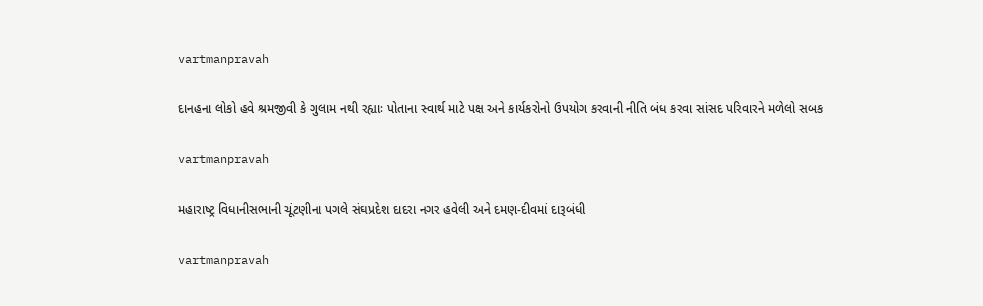vartmanpravah

દાનહના લોકો હવે શ્રમજીવી કે ગુલામ નથી રહ્યાઃ પોતાના સ્‍વાર્થ માટે પક્ષ અને કાર્યકરોનો ઉપયોગ કરવાની નીતિ બંધ કરવા સાંસદ પરિવારને મળેલો સબક

vartmanpravah

મહારાષ્‍ટ્ર વિધાનીસભાની ચૂંટણીના પગલે સંઘપ્રદેશ દાદરા નગર હવેલી અને દમણ-દીવમાં દારૂબંધી

vartmanpravah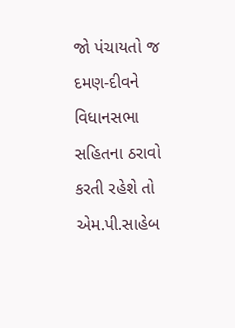જો પંચાયતો જ દમણ-દીવને વિધાનસભા સહિતના ઠરાવો કરતી રહેશે તો એમ.પી.સાહેબ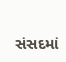સંસદમાં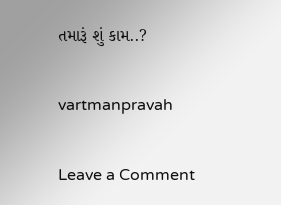તમારૂં શું કામ..?

vartmanpravah

Leave a Comment